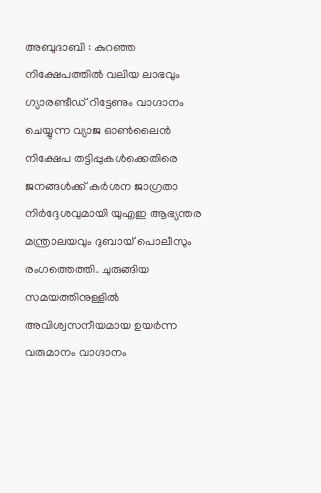അബുദാബി : കുറഞ്ഞ നിക്ഷേപത്തിൽ വലിയ ലാഭവും ഗ്യാരണ്ടീഡ് റിട്ടേണും വാഗ്ദാനം ചെയ്യുന്ന വ്യാജ ഓൺലൈൻ നിക്ഷേപ തട്ടിപ്പുകൾക്കെതിരെ ജനങ്ങൾക്ക് കർശന ജാഗ്രതാ നിർദ്ദേശവുമായി യുഎഇ ആഭ്യന്തര മന്ത്രാലയവും ദുബായ് പൊലീസും രംഗത്തെത്തി. ചുരുങ്ങിയ സമയത്തിനുള്ളിൽ അവിശ്വസനീയമായ ഉയർന്ന വരുമാനം വാഗ്ദാനം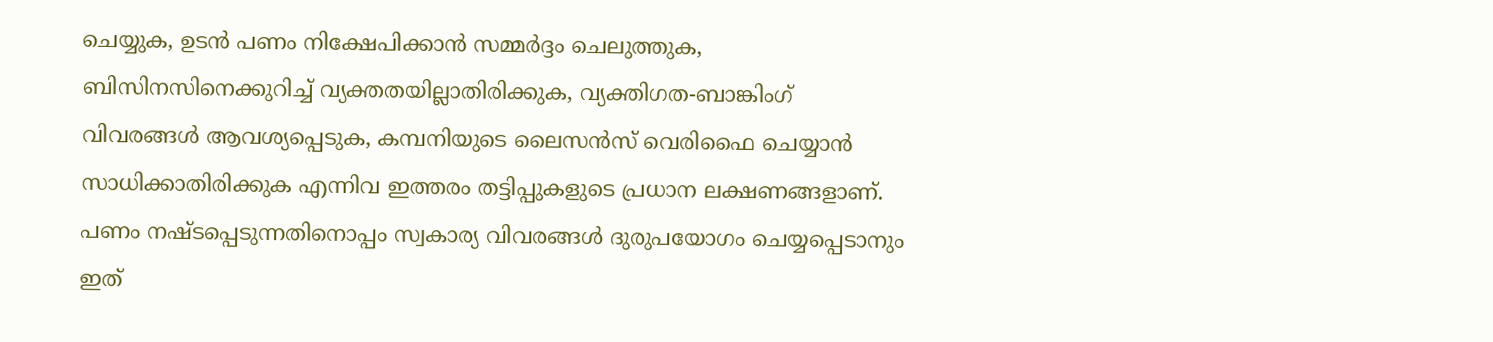ചെയ്യുക, ഉടൻ പണം നിക്ഷേപിക്കാൻ സമ്മർദ്ദം ചെലുത്തുക, ബിസിനസിനെക്കുറിച്ച് വ്യക്തതയില്ലാതിരിക്കുക, വ്യക്തിഗത-ബാങ്കിംഗ് വിവരങ്ങൾ ആവശ്യപ്പെടുക, കമ്പനിയുടെ ലൈസൻസ് വെരിഫൈ ചെയ്യാൻ സാധിക്കാതിരിക്കുക എന്നിവ ഇത്തരം തട്ടിപ്പുകളുടെ പ്രധാന ലക്ഷണങ്ങളാണ്. പണം നഷ്ടപ്പെടുന്നതിനൊപ്പം സ്വകാര്യ വിവരങ്ങൾ ദുരുപയോഗം ചെയ്യപ്പെടാനും ഇത്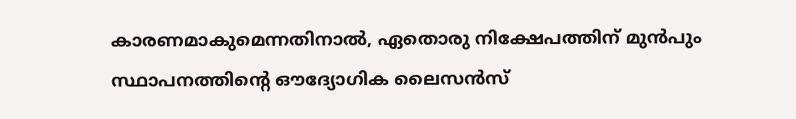കാരണമാകുമെന്നതിനാൽ, ഏതൊരു നിക്ഷേപത്തിന് മുൻപും സ്ഥാപനത്തിന്റെ ഔദ്യോഗിക ലൈസൻസ്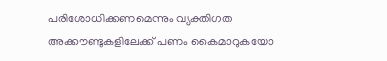പരിശോധിക്കണമെന്നും വ്യക്തിഗത അക്കൗണ്ടുകളിലേക്ക് പണം കൈമാറുകയോ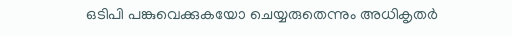ഒടിപി പങ്കുവെക്കുകയോ ചെയ്യരുതെന്നും അധികൃതർ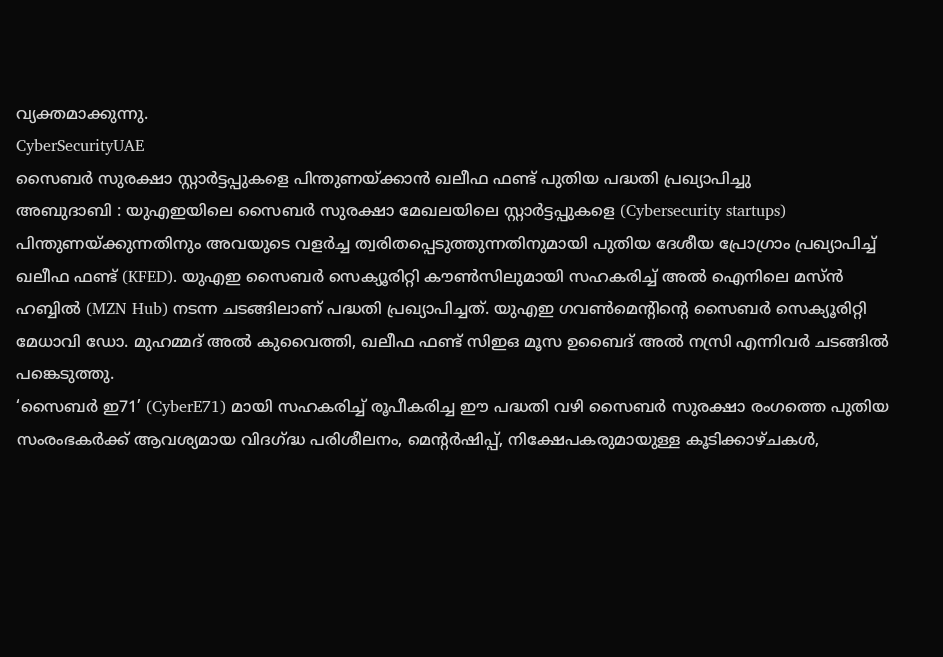വ്യക്തമാക്കുന്നു.
CyberSecurityUAE
സൈബർ സുരക്ഷാ സ്റ്റാർട്ടപ്പുകളെ പിന്തുണയ്ക്കാൻ ഖലീഫ ഫണ്ട് പുതിയ പദ്ധതി പ്രഖ്യാപിച്ചു
അബുദാബി : യുഎഇയിലെ സൈബർ സുരക്ഷാ മേഖലയിലെ സ്റ്റാർട്ടപ്പുകളെ (Cybersecurity startups) പിന്തുണയ്ക്കുന്നതിനും അവയുടെ വളർച്ച ത്വരിതപ്പെടുത്തുന്നതിനുമായി പുതിയ ദേശീയ പ്രോഗ്രാം പ്രഖ്യാപിച്ച് ഖലീഫ ഫണ്ട് (KFED). യുഎഇ സൈബർ സെക്യൂരിറ്റി കൗൺസിലുമായി സഹകരിച്ച് അൽ ഐനിലെ മസ്ൻ ഹബ്ബിൽ (MZN Hub) നടന്ന ചടങ്ങിലാണ് പദ്ധതി പ്രഖ്യാപിച്ചത്. യുഎഇ ഗവൺമെന്റിന്റെ സൈബർ സെക്യൂരിറ്റി മേധാവി ഡോ. മുഹമ്മദ് അൽ കുവൈത്തി, ഖലീഫ ഫണ്ട് സിഇഒ മൂസ ഉബൈദ് അൽ നസ്രി എന്നിവർ ചടങ്ങിൽ പങ്കെടുത്തു.
‘സൈബർ ഇ71’ (CyberE71) മായി സഹകരിച്ച് രൂപീകരിച്ച ഈ പദ്ധതി വഴി സൈബർ സുരക്ഷാ രംഗത്തെ പുതിയ സംരംഭകർക്ക് ആവശ്യമായ വിദഗ്ദ്ധ പരിശീലനം, മെന്റർഷിപ്പ്, നിക്ഷേപകരുമായുള്ള കൂടിക്കാഴ്ചകൾ,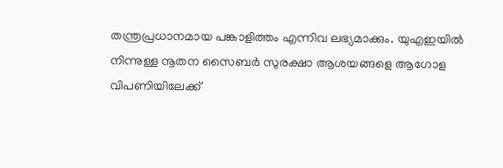തന്ത്രപ്രധാനമായ പങ്കാളിത്തം എന്നിവ ലഭ്യമാക്കും. യുഎഇയിൽ നിന്നുള്ള നൂതന സൈബർ സുരക്ഷാ ആശയങ്ങളെ ആഗോള വിപണിയിലേക്ക്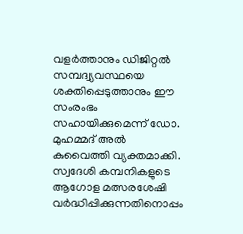വളർത്താനും ഡിജിറ്റൽ സമ്പദ്വ്യവസ്ഥയെ ശക്തിപ്പെടുത്താനും ഈ സംരംഭം സഹായിക്കുമെന്ന് ഡോ. മുഹമ്മദ് അൽ കുവൈത്തി വ്യക്തമാക്കി. സ്വദേശി കമ്പനികളുടെ ആഗോള മത്സരശേഷി വർദ്ധിപ്പിക്കുന്നതിനൊപ്പം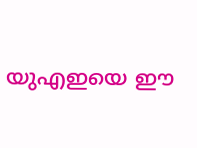യുഎഇയെ ഈ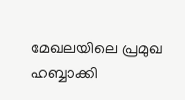മേഖലയിലെ പ്രമുഖ ഹബ്ബാക്കി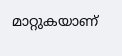മാറ്റുകയാണ്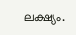ലക്ഷ്യം.